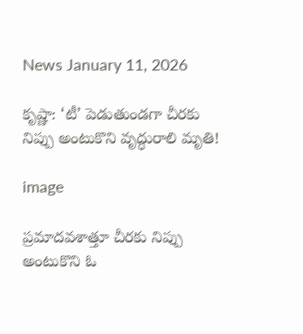News January 11, 2026

కృష్ణా: ‘టీ’ పెడుతుండగా చీరకు నిప్పు అంటుకొని వృద్ధురాలి మృతి!

image

ప్రమాదవశాత్తూ చీరకు నిప్పు అంటుకొని ఓ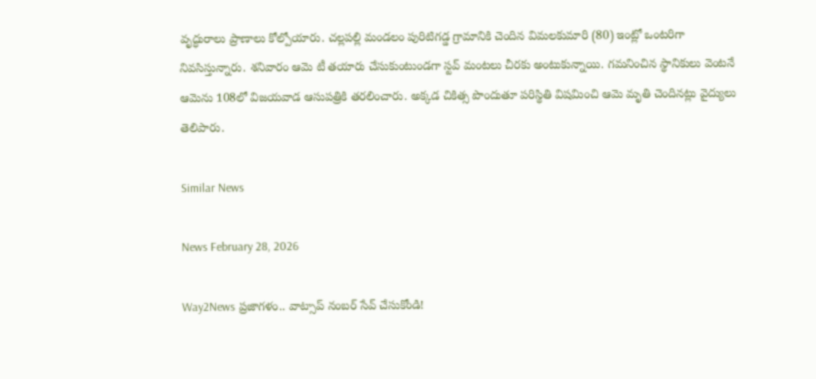వృద్ధురాలు ప్రాణాలు కోల్పోయారు. చల్లపల్లి మండలం పురిటిగడ్డ గ్రామానికి చెందిన విమలకుమారి (80) ఇంట్లో ఒంటరిగా నివసిస్తున్నారు. శనివారం ఆమె టీ తయారు చేసుకుంటుండగా స్టవ్ మంటలు చీరకు అంటుకున్నాయి. గమనించిన స్థానికులు వెంటనే ఆమెను 108లో విజయవాడ ఆసుపత్రికి తరలించారు. అక్కడ చికిత్స పొందుతూ పరిస్థితి విషమించి ఆమె మృతి చెందినట్లు వైద్యులు తెలిపారు.

Similar News

News February 28, 2026

Way2News ప్రజాగళం.. వాట్సాప్ నంబర్ సేవ్ చేసుకోండి!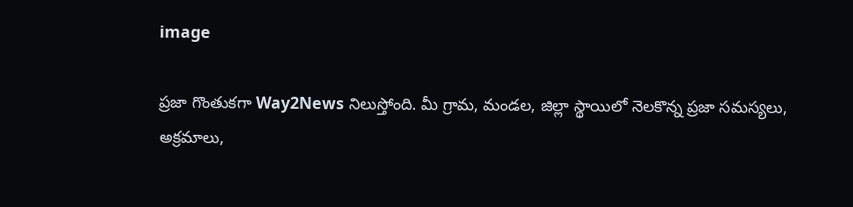image

ప్రజా గొంతుకగా Way2News నిలుస్తోంది. మీ గ్రామ, మండల, జిల్లా స్థాయిలో నెలకొన్న ప్రజా సమస్యలు, అక్రమాలు,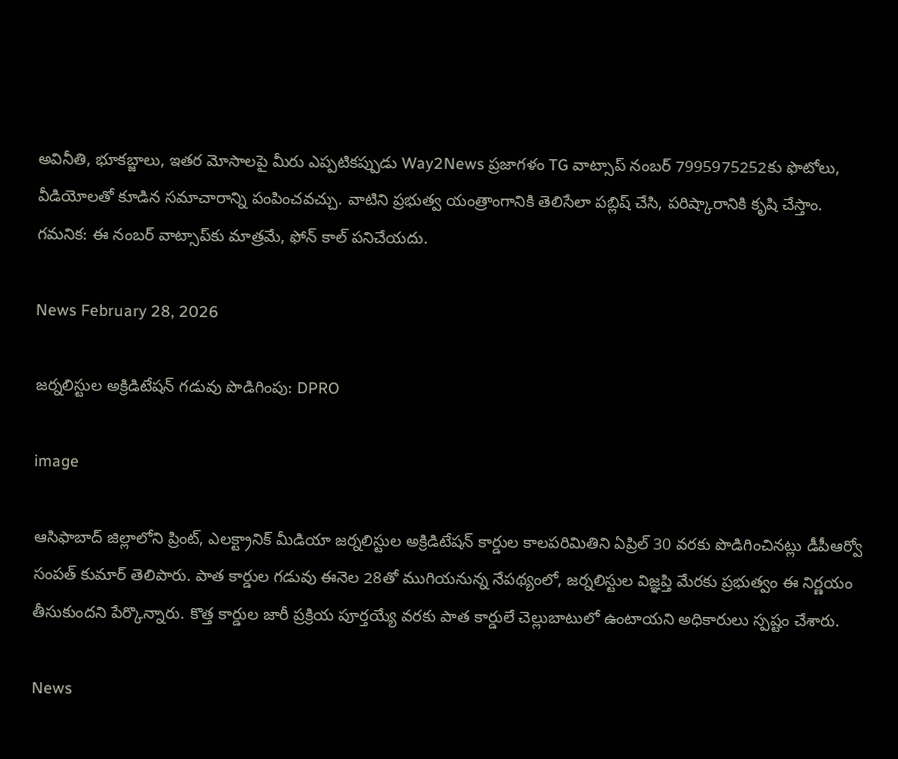అవినీతి, భూకబ్జాలు, ఇతర మోసాలపై మీరు ఎప్పటికప్పుడు Way2News ప్రజాగళం TG వాట్సాప్ నంబర్‌ 7995975252కు ఫొటోలు, వీడియోలతో కూడిన సమాచారాన్ని పంపించవచ్చు. వాటిని ప్రభుత్వ యంత్రాంగానికి తెలిసేలా పబ్లిష్ చేసి, పరిష్కారానికి కృషి చేస్తాం.
గమనిక: ఈ నంబర్‌ వాట్సాప్‌కు మాత్రమే, ఫోన్ కాల్ పనిచేయదు.

News February 28, 2026

జర్నలిస్టుల అక్రిడిటేషన్ గడువు పొడిగింపు: DPRO

image

ఆసిఫాబాద్ జిల్లాలోని ప్రింట్, ఎలక్ట్రానిక్ మీడియా జర్నలిస్టుల అక్రిడిటేషన్ కార్డుల కాలపరిమితిని ఏప్రిల్ 30 వరకు పొడిగించినట్లు డీపీఆర్వో సంపత్ కుమార్ తెలిపారు. పాత కార్డుల గడువు ఈనెల 28తో ముగియనున్న నేపథ్యంలో, జర్నలిస్టుల విజ్ఞప్తి మేరకు ప్రభుత్వం ఈ నిర్ణయం తీసుకుందని పేర్కొన్నారు. కొత్త కార్డుల జారీ ప్రక్రియ పూర్తయ్యే వరకు పాత కార్డులే చెల్లుబాటులో ఉంటాయని అధికారులు స్పష్టం చేశారు.

News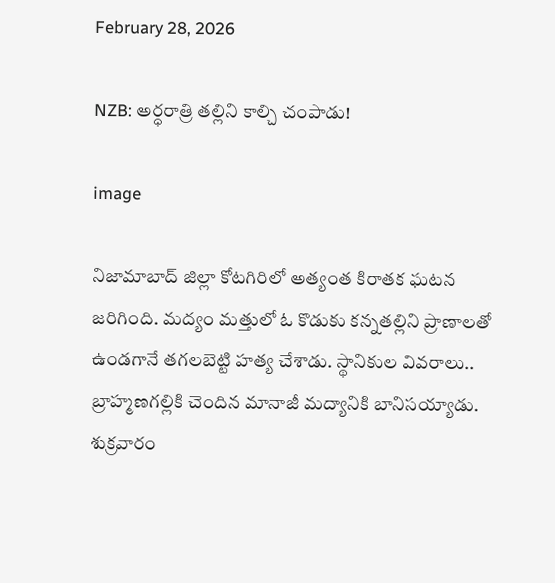February 28, 2026

NZB: అర్ధరాత్రి తల్లిని కాల్చి చంపాడు!

image

నిజామాబాద్ జిల్లా కోటగిరిలో అత్యంత కిరాతక ఘటన జరిగింది. మద్యం మత్తులో ఓ కొడుకు కన్నతల్లిని ప్రాణాలతో ఉండగానే తగలబెట్టి హత్య చేశాడు. స్థానికుల వివరాలు.. బ్రాహ్మణగల్లికి చెందిన మానాజీ మద్యానికి బానిసయ్యాడు. శుక్రవారం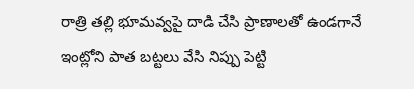రాత్రి తల్లి భూమవ్వపై దాడి చేసి ప్రాణాలతో ఉండగానే ఇంట్లోని పాత బట్టలు వేసి నిప్పు పెట్టి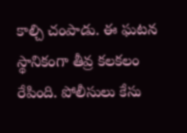కాల్చి చంపాడు. ఈ ఘటన స్థానికంగా తీవ్ర కలకలం రేపింది. పోలీసులు కేసు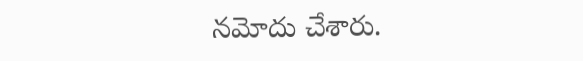నమోదు చేశారు.